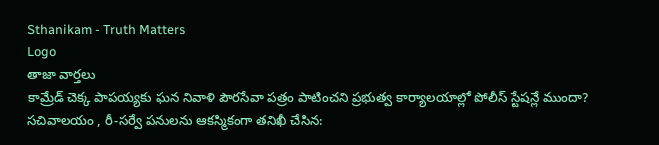Sthanikam - Truth Matters
Logo
తాజా వార్తలు
కామ్రేడ్ చెక్క పాపయ్యకు ఘన నివాళి పౌరసేవా పత్రం పాటించని ప్రభుత్వ కార్యాలయాల్లో పోలీస్ స్టేషన్లే ముందా? సచివాలయం , రీ-సర్వే పనులను ఆకస్మికంగా తనిఖీ చేసిన: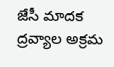జేసీ మాదక ద్రవ్యాల అక్రమ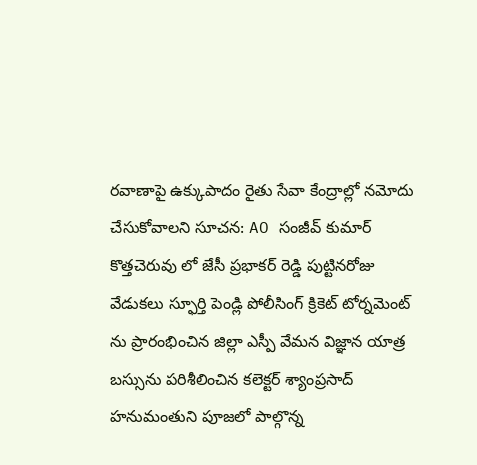రవాణాపై ఉక్కుపాదం రైతు సేవా కేంద్రాల్లో నమోదు చేసుకోవాలని సూచన: AO సంజీవ్ కుమార్ కొత్తచెరువు లో జేసీ ప్రభాకర్ రెడ్డి పుట్టినరోజు వేడుకలు స్ఫూర్తి పెండ్లి పోలీసింగ్ క్రికెట్ టోర్నమెంట్ ను ప్రారంభించిన జిల్లా ఎస్పీ వేమన విజ్ఞాన యాత్ర బస్సును పరిశీలించిన కలెక్టర్ శ్యాంప్రసాద్ హనుమంతుని పూజలో పాల్గొన్న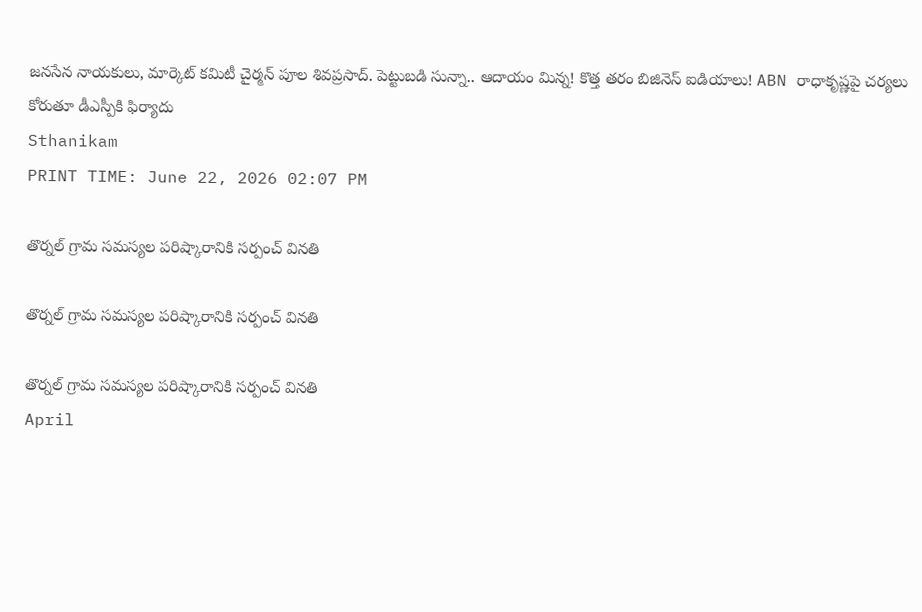జనసేన నాయకులు, మార్కెట్ కమిటీ చైర్మన్ పూల శివప్రసాద్. పెట్టుబడి సున్నా.. ఆదాయం మిన్న! కొత్త తరం బిజినెస్ ఐడియాలు! ABN రాధాకృష్ణపై చర్యలు కోరుతూ డీఎస్పీకి ఫిర్యాదు
Sthanikam
PRINT TIME: June 22, 2026 02:07 PM

తొర్నల్ గ్రామ సమస్యల పరిష్కారానికి సర్పంచ్ వినతి

తొర్నల్ గ్రామ సమస్యల పరిష్కారానికి సర్పంచ్ వినతి

తొర్నల్ గ్రామ సమస్యల పరిష్కారానికి సర్పంచ్ వినతి
April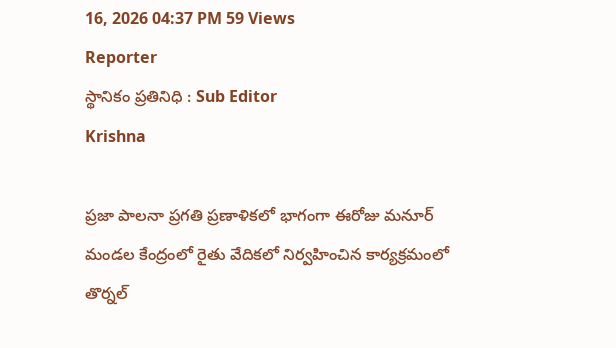16, 2026 04:37 PM 59 Views
Reporter
స్థానికం ప్రతినిధి : Sub Editor
Krishna

ప్రజా పాలనా ప్రగతి ప్రణాళికలో భాగంగా ఈరోజు మనూర్ మండల కేంద్రంలో రైతు వేదికలో నిర్వహించిన కార్యక్రమంలో తొర్నల్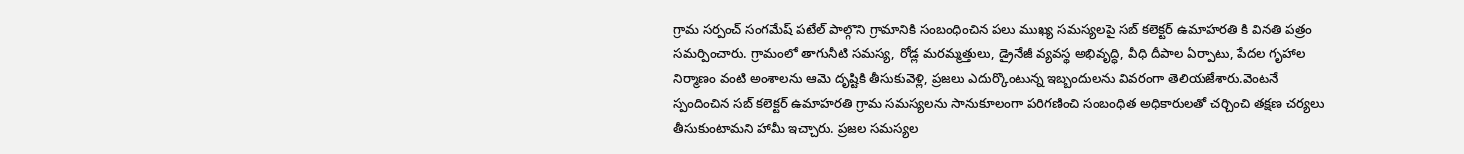గ్రామ సర్పంచ్ సంగమేష్ పటేల్ పాల్గొని గ్రామానికి సంబంధించిన పలు ముఖ్య సమస్యలపై సబ్ కలెక్టర్ ఉమాహరతి కి వినతి పత్రం సమర్పించారు. గ్రామంలో తాగునీటి సమస్య, రోడ్ల మరమ్మత్తులు, డ్రైనేజీ వ్యవస్థ అభివృద్ధి, వీధి దీపాల ఏర్పాటు, పేదల గృహాల నిర్మాణం వంటి అంశాలను ఆమె దృష్టికి తీసుకువెళ్లి, ప్రజలు ఎదుర్కొంటున్న ఇబ్బందులను వివరంగా తెలియజేశారు.వెంటనే స్పందించిన సబ్ కలెక్టర్ ఉమాహరతి గ్రామ సమస్యలను సానుకూలంగా పరిగణించి సంబంధిత అధికారులతో చర్చించి తక్షణ చర్యలు తీసుకుంటామని హామీ ఇచ్చారు. ప్రజల సమస్యల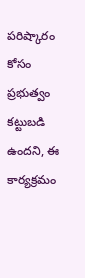పరిష్కారం కోసం ప్రభుత్వం కట్టుబడి ఉందని, ఈ కార్యక్రమం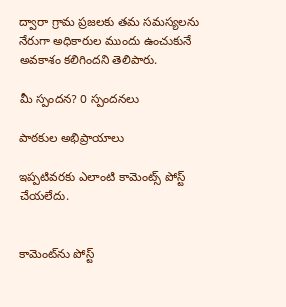ద్వారా గ్రామ ప్రజలకు తమ సమస్యలను నేరుగా అధికారుల ముందు ఉంచుకునే అవకాశం కలిగిందని తెలిపారు.

మీ స్పందన? 0 స్పందనలు

పాఠకుల అభిప్రాయాలు

ఇప్పటివరకు ఎలాంటి కామెంట్స్ పోస్ట్ చేయలేదు.


కామెంట్‌ను పోస్ట్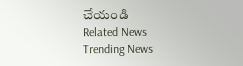చేయండి
Related News
Trending News